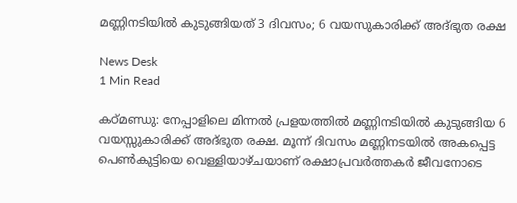മണ്ണിനടിയിൽ കുടുങ്ങിയത് 3 ദിവസം; 6 വയസുകാരിക്ക് അദ്ഭുത രക്ഷ

News Desk
1 Min Read

കഠ്മണ്ഡു: നേപ്പാളിലെ മിന്നൽ പ്രളയത്തിൽ മണ്ണിനടിയിൽ കുടുങ്ങിയ 6 വയസ്സുകാരിക്ക് അദ്ഭുത രക്ഷ. മൂന്ന് ദിവസം മണ്ണിനടയിൽ അകപ്പെട്ട പെൺകുട്ടിയെ വെള്ളിയാഴ്ചയാണ് രക്ഷാപ്രവർത്തകർ ജീവനോടെ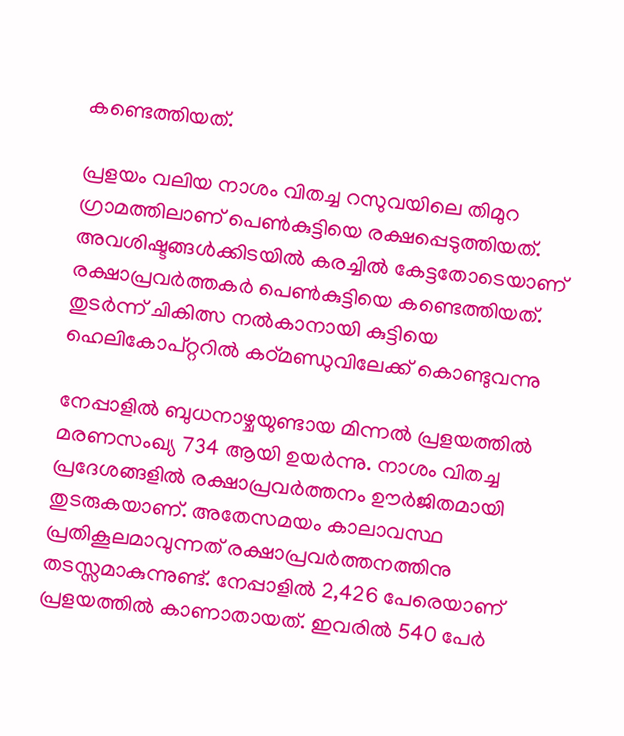കണ്ടെത്തിയത്.

പ്രളയം വലിയ നാശം വിതച്ച റസുവയിലെ തിമുറ ഗ്രാമത്തിലാണ് പെൺകുട്ടിയെ രക്ഷപ്പെടുത്തിയത്. അവശിഷ്ടങ്ങൾക്കിടയിൽ കരച്ചിൽ കേട്ടതോടെയാണ് രക്ഷാപ്രവർത്തകർ പെൺകുട്ടിയെ കണ്ടെത്തിയത്. തുടർന്ന് ചികിത്സ നൽകാനായി കുട്ടിയെ ഹെലികോപ്റ്ററിൽ കഠ്മണ്ഡുവിലേക്ക് കൊണ്ടുവന്നു

നേപ്പാളിൽ ബുധനാഴ്ചയുണ്ടായ മിന്നൽ പ്രളയത്തിൽ മരണസംഖ്യ 734 ആയി ഉയർന്നു. നാശം വിതച്ച പ്രദേശങ്ങളിൽ രക്ഷാപ്രവർത്തനം ഊർജിതമായി തുടരുകയാണ്. അതേസമയം കാലാവസ്ഥ പ്രതികൂലമാവുന്നത് രക്ഷാപ്രവർത്തനത്തിനു തടസ്സമാകുന്നുണ്ട്. നേപ്പാളിൽ 2,426 പേരെയാണ് പ്രളയത്തിൽ കാണാതായത്. ഇവരിൽ 540 പേർ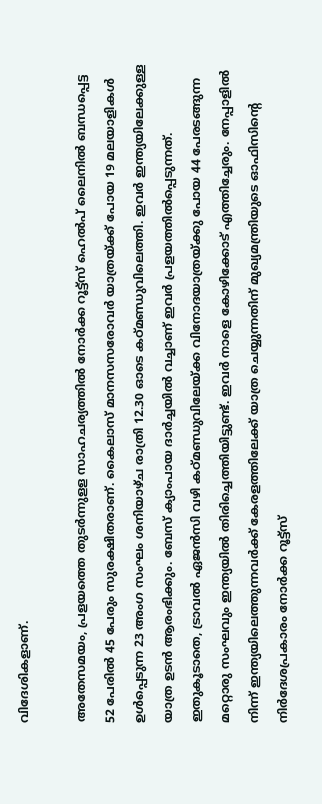വിദേശികളാണ്.

അതേസമയം, പ്രളയത്തെ തുടർന്നുളള സാഹചര്യത്തിൽ നോർക്ക റൂട്ട്സ് ഹെൽപ് ലൈനിൽ ബന്ധപ്പെട്ട 52 പേരിൽ 45 പേരും സുരക്ഷിതരാണ്. കൈലാസ് മാനസസരോവർ യാത്രയ്ക്ക് പോയ 19 മലയാളികൾ ഉൾപ്പെടുന്ന 23 അംഗ സംഘം ശനിയാഴ്ച രാത്രി 12.30 ഓടെ കഠ്മണ്ഡുവിലെത്തി. ഇവർ ഇന്ത്യയിലേക്കുള്ള യാത്ര ഉടൻ ആരംഭിക്കും. ബേസ് ക്യാംപായ ദാർച്ചയിൽ വച്ചാണ് ഇവർ പ്രളയത്തിൽപ്പെടുന്നത്. ഇതുകൂടാതെ, ട്രാവൽ ഏജൻസി വഴി കഠ്മണ്ഡുവിലേയ്ക്ക വിനോദയാത്രയ്ക്കു പോയ 44 പേരടങ്ങുന്ന മറ്റൊരു സംഘവും ഇന്ത്യയിൽ തിരിച്ചെത്തിയിട്ടുണ്ട്. ഇവർ നാളെ കോഴിക്കോട് എത്തിച്ചേരും. നേപ്പാളിൽ നിന്ന് ഇന്ത്യയിലെത്തുന്നവർക്ക് കേരളത്തിലേക്ക് യാത്ര ചെയ്യുന്നതിന് മുഖ്യമന്ത്രിയുടെ ഓഫിസിന്റെ നിർദേശപ്രകാരം നോർക്ക റൂട്ട്സ്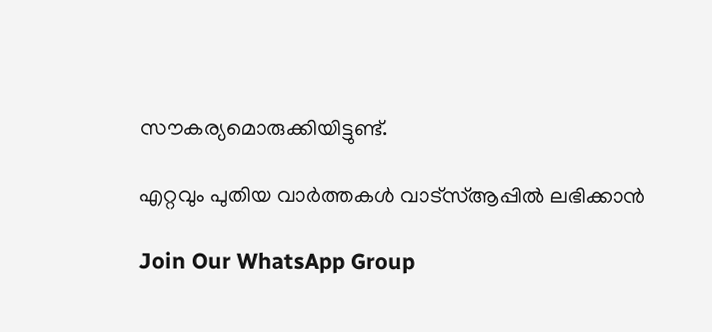സൗകര്യമൊരുക്കിയിട്ടുണ്ട്.

എറ്റവും പുതിയ വാർത്തകൾ വാട്സ്ആപ്പിൽ ലഭിക്കാൻ

Join Our WhatsApp Group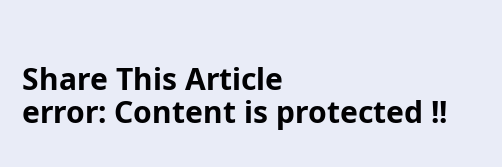Share This Article
error: Content is protected !!